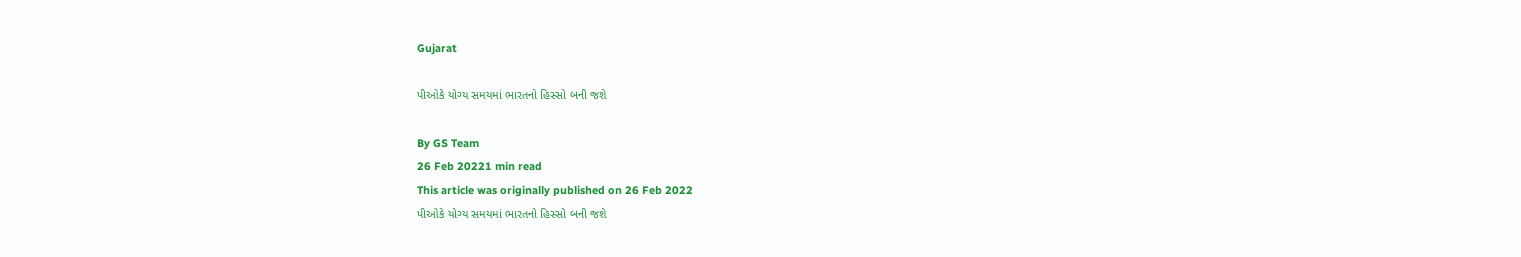Gujarat

પીઓકે યોગ્ય સમયમાં ભારતનો હિસ્સો બની જશે

By GS Team
26 Feb 20221 min read
This article was originally published on 26 Feb 2022
પીઓકે યોગ્ય સમયમાં ભારતનો હિસ્સો બની જશે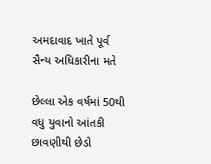અમદાવાદ ખાતે પૂર્વ સૈન્ય અધિકારીના મતે

છેલ્લા એક વર્ષમાં 50થી વધુ યુવાનો આંતકી છાવણીથી છેડો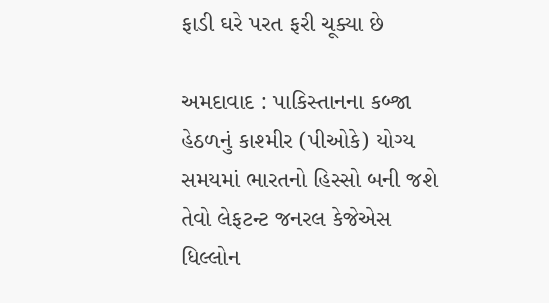ફાડી ઘરે પરત ફરી ચૂક્યા છે

અમદાવાદ : પાકિસ્તાનના કબ્જા હેઠળનું કાશ્મીર (પીઓકે) યોગ્ય સમયમાં ભારતનો હિસ્સો બની જશે તેવો લેફટન્ટ જનરલ કેજેએસ ધિલ્લોન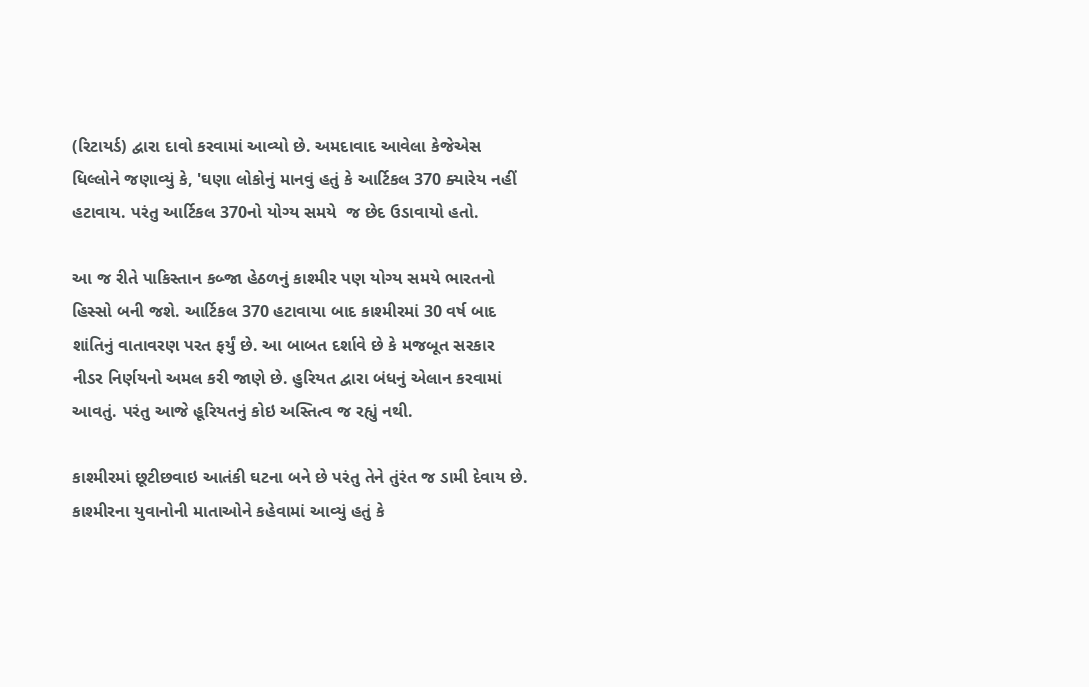(રિટાયર્ડ) દ્વારા દાવો કરવામાં આવ્યો છે. અમદાવાદ આવેલા કેજેએસ ધિલ્લોને જણાવ્યું કે, 'ઘણા લોકોનું માનવું હતું કે આર્ટિકલ 370 ક્યારેય નહીં હટાવાય. પરંતુ આર્ટિકલ 370નો યોગ્ય સમયે  જ છેદ ઉડાવાયો હતો.

આ જ રીતે પાકિસ્તાન કબ્જા હેઠળનું કાશ્મીર પણ યોગ્ય સમયે ભારતનો હિસ્સો બની જશે. આર્ટિકલ 370 હટાવાયા બાદ કાશ્મીરમાં 30 વર્ષ બાદ શાંતિનું વાતાવરણ પરત ફર્યું છે. આ બાબત દર્શાવે છે કે મજબૂત સરકાર નીડર નિર્ણયનો અમલ કરી જાણે છે. હુરિયત દ્વારા બંધનું એલાન કરવામાં આવતું. પરંતુ આજે હૂરિયતનું કોઇ અસ્તિત્વ જ રહ્યું નથી.

કાશ્મીરમાં છૂટીછવાઇ આતંકી ઘટના બને છે પરંતુ તેને તુંરંત જ ડામી દેવાય છે. કાશ્મીરના યુવાનોની માતાઓને કહેવામાં આવ્યું હતું કે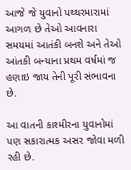આજે જે યુવાનો પથ્થરમારામાં આગળ છે તેઓ આવનારા સમયમાં આતંકી બનશે અને તેઓ આંતકી બન્યાના પ્રથમ વર્ષમાં જ હણાઇ જાય તેની પૂરી સંભાવના છે.

આ વાતની કાશ્મીરના યુવાનોમાં પણ સકારાત્મક અસર જોવા મળી રહી છે.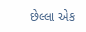છેલ્લા એક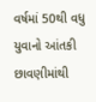વર્ષમાં 50થી વધુ યુવાનો આંતકી છાવણીમાંથી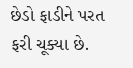છેડો ફાડીને પરત ફરી ચૂક્યા છે.